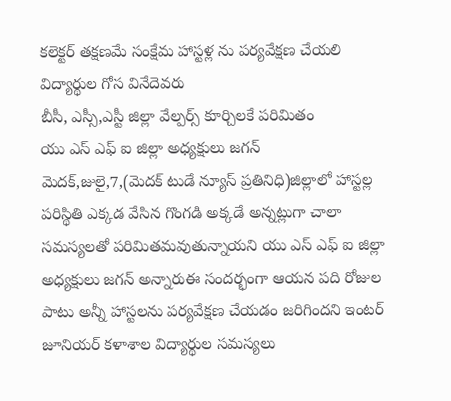కలెక్టర్ తక్షణమే సంక్షేమ హాస్టళ్ల ను పర్యవేక్షణ చేయలి
విద్యార్థుల గోస వినేదెవరు
బీసీ, ఎస్సీ,ఎస్టీ జిల్లా వేల్పర్స్ కూర్చిలకే పరిమితం
యు ఎస్ ఎఫ్ ఐ జిల్లా అధ్యక్షులు జగన్
మెదక్,జులై,7,(మెదక్ టుడే న్యూస్ ప్రతినిధి)జిల్లాలో హాస్టల్ల పరిస్థితి ఎక్కడ వేసిన గొంగడి అక్కడే అన్నట్లుగా చాలా సమస్యలతో పరిమితమవుతున్నాయని యు ఎస్ ఎఫ్ ఐ జిల్లా అధ్యక్షులు జగన్ అన్నారుఈ సందర్భంగా ఆయన పది రోజుల పాటు అన్నీ హాస్టలను పర్యవేక్షణ చేయడం జరిగిందని ఇంటర్ జూనియర్ కళాశాల విద్యార్థుల సమస్యలు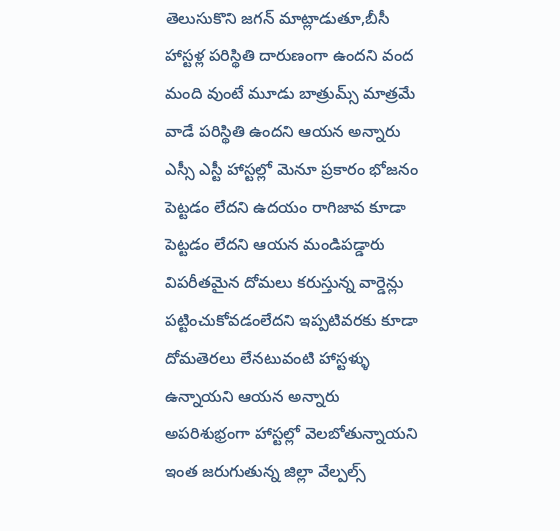తెలుసుకొని జగన్ మాట్లాడుతూ,బీసీ హాస్టళ్ల పరిస్థితి దారుణంగా ఉందని వంద మంది వుంటే మూడు బాత్రుమ్స్ మాత్రమే వాడే పరిస్థితి ఉందని ఆయన అన్నారు ఎస్సీ ఎస్టీ హాస్టల్లో మెనూ ప్రకారం భోజనం పెట్టడం లేదని ఉదయం రాగిజావ కూడా పెట్టడం లేదని ఆయన మండిపడ్డారు విపరీతమైన దోమలు కరుస్తున్న వార్డెన్లు పట్టించుకోవడంలేదని ఇప్పటివరకు కూడా దోమతెరలు లేనటువంటి హాస్టళ్ళు ఉన్నాయని ఆయన అన్నారు అపరిశుభ్రంగా హాస్టల్లో వెలబోతున్నాయని ఇంత జరుగుతున్న జిల్లా వేల్పల్స్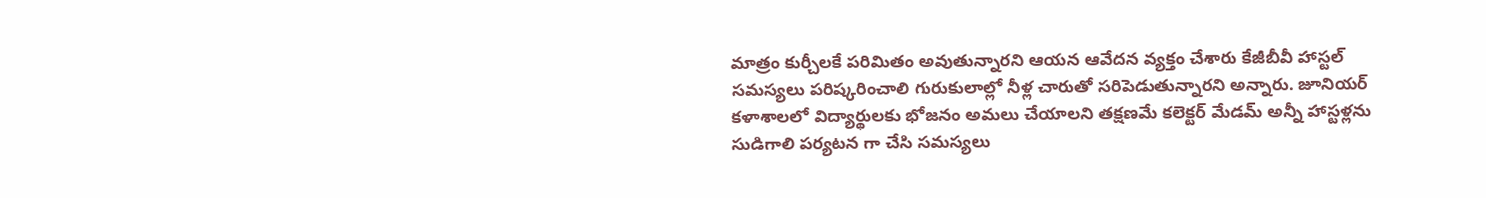మాత్రం కుర్చీలకే పరిమితం అవుతున్నారని ఆయన ఆవేదన వ్యక్తం చేశారు కేజీబీవీ హాస్టల్ సమస్యలు పరిష్కరించాలి గురుకులాల్లో నీళ్ల చారుతో సరిపెడుతున్నారని అన్నారు. జూనియర్ కళాశాలలో విద్యార్థులకు భోజనం అమలు చేయాలని తక్షణమే కలెక్టర్ మేడమ్ అన్నీ హాస్టళ్లను సుడిగాలి పర్యటన గా చేసి సమస్యలు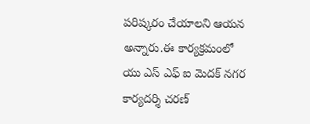పరిష్కరం చేయాలని ఆయన అన్నారు.ఈ కార్యక్రమంలో యు ఎస్ ఎఫ్ ఐ మెదక్ నగర కార్యదర్శి చరణ్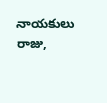నాయకులు రాజు,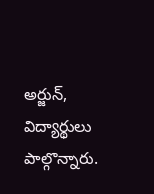అర్జున్, విద్యార్థులు పాల్గొన్నారు.